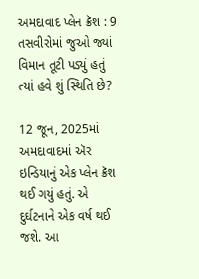અમદાવાદ પ્લેન ક્રૅશ : 9 તસવીરોમાં જુઓ જ્યાં વિમાન તૂટી પડ્યું હતું ત્યાં હવે શું સ્થિતિ છે?

12 જૂન, 2025માં અમદાવાદમાં ઍર ઇન્ડિયાનું એક પ્લેન ક્રૅશ થઈ ગયું હતું. એ દુર્ઘટનાને એક વર્ષ થઈ જશે. આ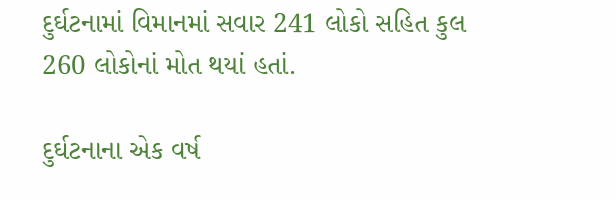દુર્ઘટનામાં વિમાનમાં સવાર 241 લોકો સહિત કુલ 260 લોકોનાં મોત થયાં હતાં.

દુર્ઘટનાના એક વર્ષ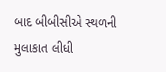બાદ બીબીસીએ સ્થળની મુલાકાત લીધી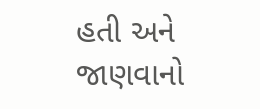હતી અને જાણવાનો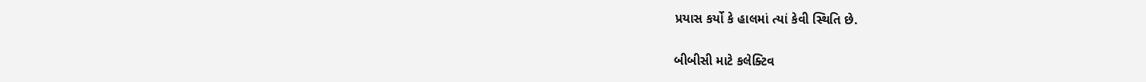પ્રયાસ કર્યો કે હાલમાં ત્યાં કેવી સ્થિતિ છે.

બીબીસી માટે કલેક્ટિવ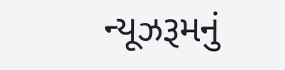ન્યૂઝરૂમનું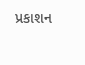પ્રકાશન